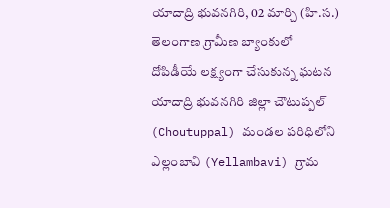యాదాద్రి భువనగిరి, 02 మార్చి (హి.స.)
తెలంగాణ గ్రామీణ బ్యాంకులో
దోపిడీయే లక్ష్యంగా చేసుకున్న ఘటన యాదాద్రి భువనగిరి జిల్లా చౌటుప్పల్ (Choutuppal) మండల పరిధిలోని ఎల్లంబావి (Yellambavi) గ్రామ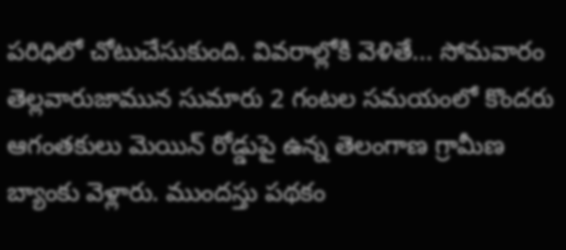పరిధిలో చోటుచేసుకుంది. వివరాల్లోకి వెళితే... సోమవారం తెల్లవారుజామున సుమారు 2 గంటల సమయంలో కొందరు ఆగంతకులు మెయిన్ రోడ్డుపై ఉన్న తెలంగాణ గ్రామీణ బ్యాంకు వెళ్లారు. ముందస్తు పథకం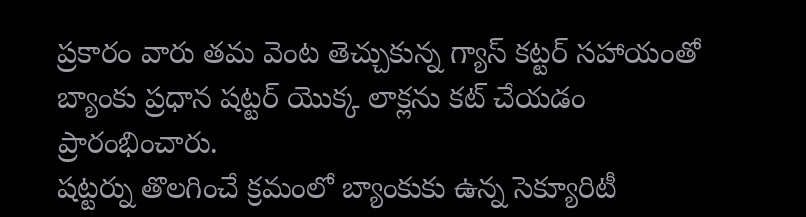ప్రకారం వారు తమ వెంట తెచ్చుకున్న గ్యాస్ కట్టర్ సహాయంతో బ్యాంకు ప్రధాన షట్టర్ యొక్క లాక్లను కట్ చేయడం ప్రారంభించారు.
షట్టర్ను తొలగించే క్రమంలో బ్యాంకుకు ఉన్న సెక్యూరిటీ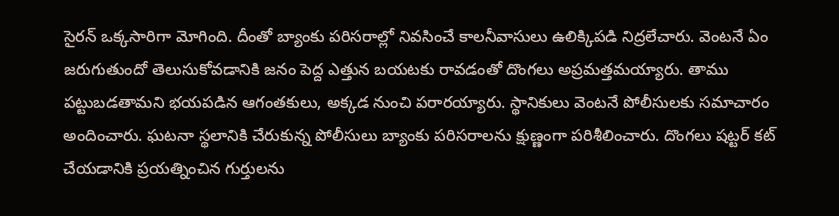సైరన్ ఒక్కసారిగా మోగింది. దీంతో బ్యాంకు పరిసరాల్లో నివసించే కాలనీవాసులు ఉలిక్కిపడి నిద్రలేచారు. వెంటనే ఏం జరుగుతుందో తెలుసుకోవడానికి జనం పెద్ద ఎత్తున బయటకు రావడంతో దొంగలు అప్రమత్తమయ్యారు. తాము పట్టుబడతామని భయపడిన ఆగంతకులు, అక్కడ నుంచి పరారయ్యారు. స్థానికులు వెంటనే పోలీసులకు సమాచారం అందించారు. ఘటనా స్థలానికి చేరుకున్న పోలీసులు బ్యాంకు పరిసరాలను క్షుణ్ణంగా పరిశీలించారు. దొంగలు షట్టర్ కట్ చేయడానికి ప్రయత్నించిన గుర్తులను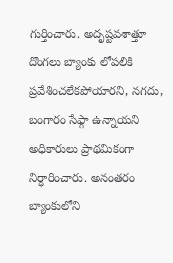గుర్తించారు. అదృష్టవశాత్తూ దొంగలు బ్యాంకు లోపలికి ప్రవేశించలేకపోయారని, నగదు, బంగారం సేఫ్గా ఉన్నాయని అధికారులు ప్రాథమికంగా నిర్ధారించారు. అనంతరం బ్యాంకులోని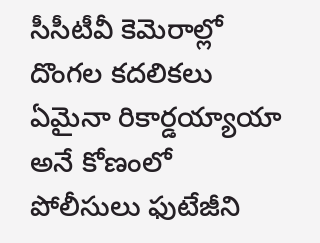సీసీటీవీ కెమెరాల్లో దొంగల కదలికలు ఏమైనా రికార్డయ్యాయా అనే కోణంలో పోలీసులు ఫుటేజీని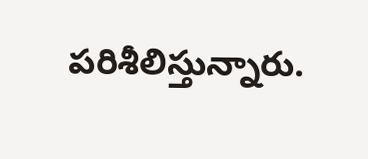పరిశీలిస్తున్నారు.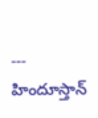---
హిందూస్తాన్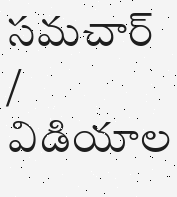సమచార్ / విడియాల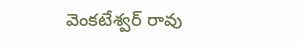వెంకటేశ్వర్ రావు